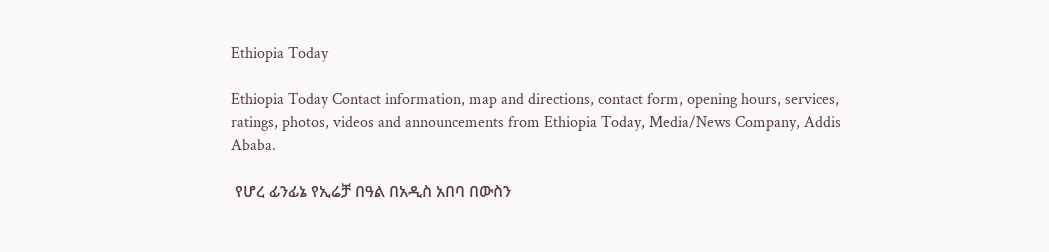Ethiopia Today

Ethiopia Today Contact information, map and directions, contact form, opening hours, services, ratings, photos, videos and announcements from Ethiopia Today, Media/News Company, Addis Ababa.

 የሆረ ፊንፊኔ የኢሬቻ በዓል በአዲስ አበባ በውስን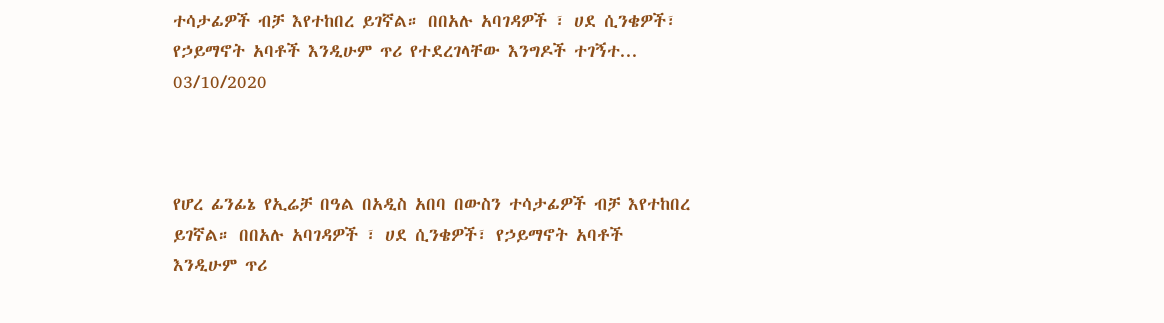ተሳታፊዎች ብቻ እየተከበረ ይገኛል። በበአሉ አባገዳዎች ፣ ሀደ ሲንቄዎች፣ የኃይማኖት አባቶች እንዲሁም ጥሪ የተደረገላቸው እንግዶች ተገኝተ...
03/10/2020



የሆረ ፊንፊኔ የኢሬቻ በዓል በአዲስ አበባ በውስን ተሳታፊዎች ብቻ እየተከበረ ይገኛል። በበአሉ አባገዳዎች ፣ ሀደ ሲንቄዎች፣ የኃይማኖት አባቶች እንዲሁም ጥሪ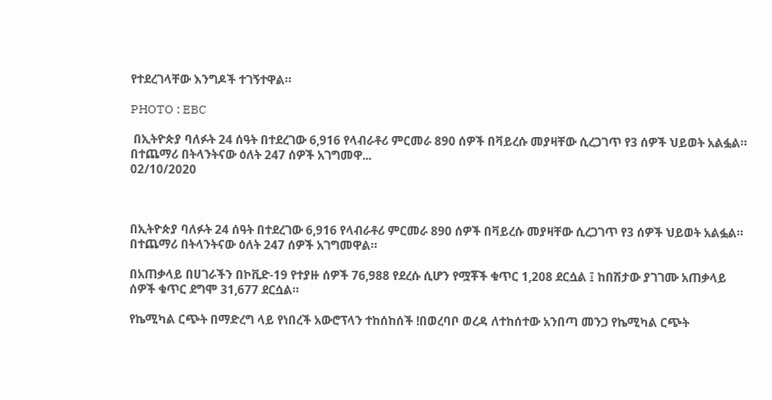የተደረገላቸው እንግዶች ተገኝተዋል።

PHOTO : EBC

 በኢትዮጵያ ባለፉት 24 ሰዓት በተደረገው 6,916 የላብራቶሪ ምርመራ 890 ሰዎች በቫይረሱ መያዛቸው ሲረጋገጥ የ3 ሰዎች ህይወት አልፏል። በተጨማሪ በትላንትናው ዕለት 247 ሰዎች አገግመዋ...
02/10/2020



በኢትዮጵያ ባለፉት 24 ሰዓት በተደረገው 6,916 የላብራቶሪ ምርመራ 890 ሰዎች በቫይረሱ መያዛቸው ሲረጋገጥ የ3 ሰዎች ህይወት አልፏል። በተጨማሪ በትላንትናው ዕለት 247 ሰዎች አገግመዋል።

በአጠቃላይ በሀገራችን በኮቪድ-19 የተያዙ ሰዎች 76,988 የደረሱ ሲሆን የሟቾች ቁጥር 1,208 ደርሷል ፤ ከበሽታው ያገገሙ አጠቃላይ ሰዎች ቁጥር ደግሞ 31,677 ደርሷል።

የኬሚካል ርጭት በማድረግ ላይ የነበረች አውሮፕላን ተከሰከሰች !በወረባቦ ወረዳ ለተከሰተው አንበጣ መንጋ የኬሚካል ርጭት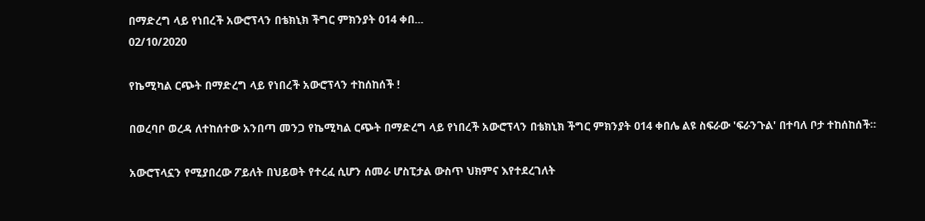በማድረግ ላይ የነበረች አውሮፕላን በቴክኒክ ችግር ምክንያት 014 ቀበ...
02/10/2020

የኬሚካል ርጭት በማድረግ ላይ የነበረች አውሮፕላን ተከሰከሰች !

በወረባቦ ወረዳ ለተከሰተው አንበጣ መንጋ የኬሚካል ርጭት በማድረግ ላይ የነበረች አውሮፕላን በቴክኒክ ችግር ምክንያት 014 ቀበሌ ልዩ ስፍራው 'ፍራንጉል' በተባለ ቦታ ተከሰከሰች።

አውሮፕላኗን የሚያበረው ፖይለት በህይወት የተረፈ ሲሆን ሰመራ ሆስፒታል ውስጥ ህክምና እየተደረገለት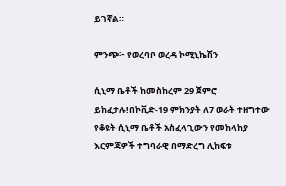ይገኛል።

ምንጭ፦ የወረባቦ ወረዳ ኮሚኒኬሽን

ሲኒማ ቤቶች ከመስከረም 29 ጀምሮ ይከፈታሉ!በኮቪድ-19 ምክንያት ለ7 ወራት ተዘግተው የቆዩት ሲኒማ ቤቶች አስፈላጊውን የመከላከያ እርምጃዎች ተግባራዊ በማድረግ ሊከፍቱ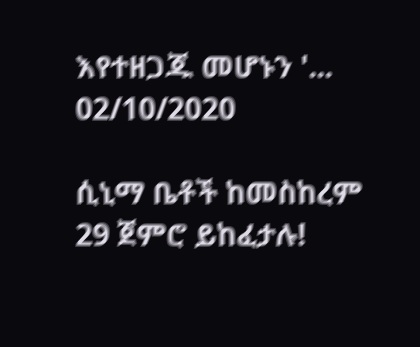እየተዘጋጁ መሆኑን '...
02/10/2020

ሲኒማ ቤቶች ከመስከረም 29 ጀምሮ ይከፈታሉ!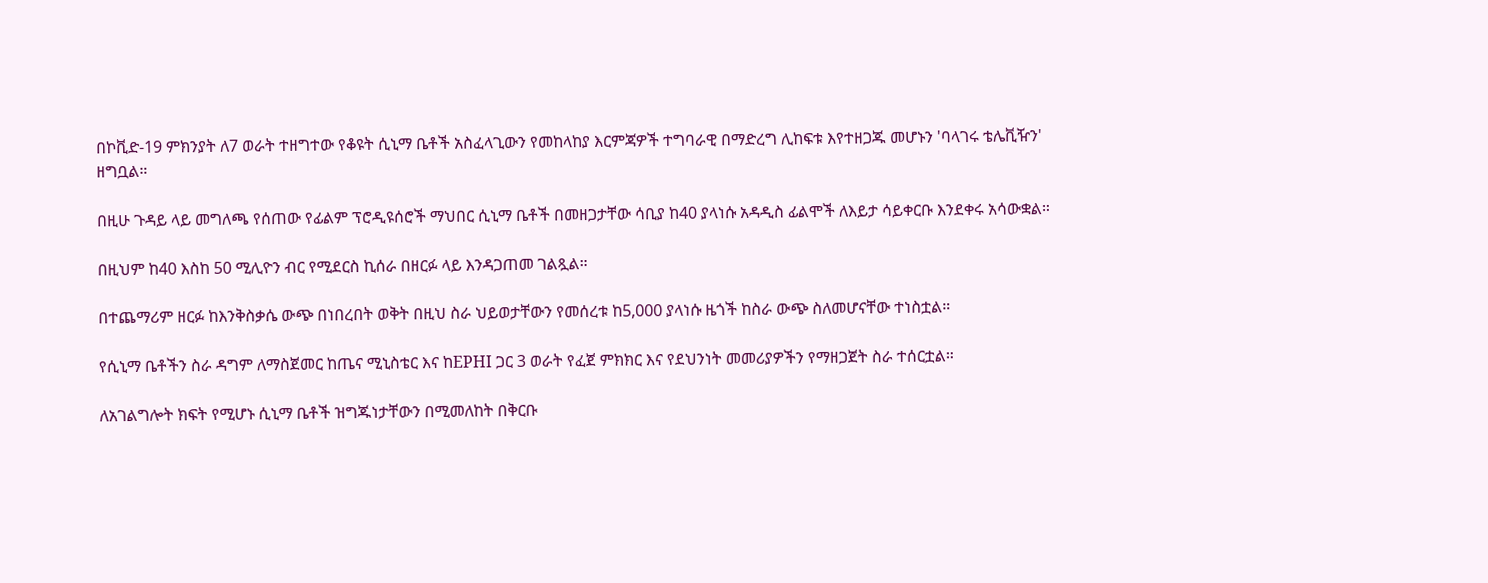በኮቪድ-19 ምክንያት ለ7 ወራት ተዘግተው የቆዩት ሲኒማ ቤቶች አስፈላጊውን የመከላከያ እርምጃዎች ተግባራዊ በማድረግ ሊከፍቱ እየተዘጋጁ መሆኑን 'ባላገሩ ቴሌቪዥን' ዘግቧል።

በዚሁ ጉዳይ ላይ መግለጫ የሰጠው የፊልም ፕሮዲዩሰሮች ማህበር ሲኒማ ቤቶች በመዘጋታቸው ሳቢያ ከ40 ያላነሱ አዳዲስ ፊልሞች ለእይታ ሳይቀርቡ እንደቀሩ አሳውቋል።

በዚህም ከ40 እስከ 50 ሚሊዮን ብር የሚደርስ ኪሰራ በዘርፉ ላይ እንዳጋጠመ ገልጿል።

በተጨማሪም ዘርፉ ከእንቅስቃሴ ውጭ በነበረበት ወቅት በዚህ ስራ ህይወታቸውን የመሰረቱ ከ5,000 ያላነሱ ዜጎች ከስራ ውጭ ስለመሆናቸው ተነስቷል።

የሲኒማ ቤቶችን ስራ ዳግም ለማስጀመር ከጤና ሚኒስቴር እና ከEPHI ጋር 3 ወራት የፈጀ ምክክር እና የደህንነት መመሪያዎችን የማዘጋጀት ስራ ተሰርቷል።

ለአገልግሎት ክፍት የሚሆኑ ሲኒማ ቤቶች ዝግጁነታቸውን በሚመለከት በቅርቡ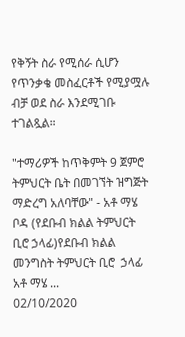የቅኝት ስራ የሚሰራ ሲሆን የጥንቃቄ መስፈርቶች የሚያሟሉ ብቻ ወደ ስራ እንደሚገቡ ተገልጿል።

"ተማሪዎች ከጥቅምት 9 ጀምሮ ትምህርት ቤት በመገኘት ዝግጅት ማድረግ አለባቸው" - አቶ ማሄ ቦዳ (የደቡብ ክልል ትምህርት ቢሮ ኃላፊ)የደቡብ ክልል መንግስት ትምህርት ቢሮ  ኃላፊ አቶ ማሄ ...
02/10/2020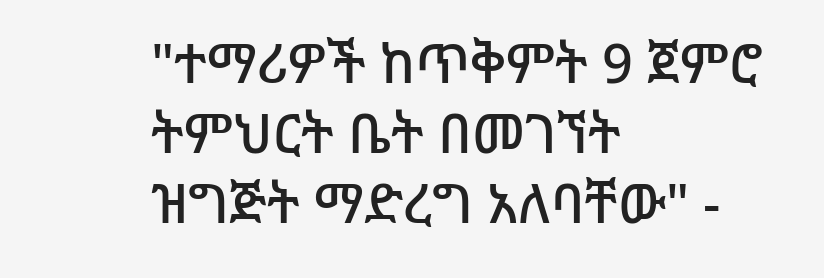"ተማሪዎች ከጥቅምት 9 ጀምሮ ትምህርት ቤት በመገኘት ዝግጅት ማድረግ አለባቸው" -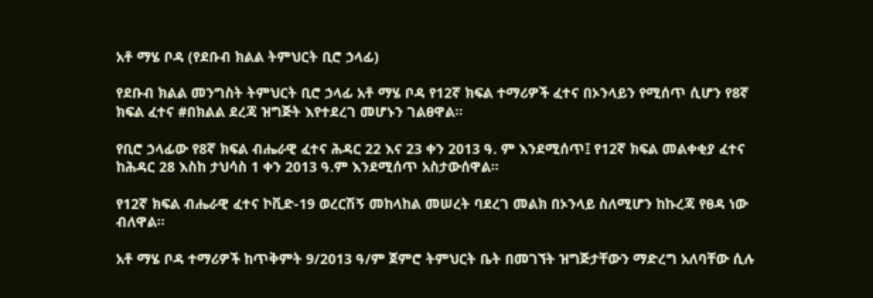አቶ ማሄ ቦዳ (የደቡብ ክልል ትምህርት ቢሮ ኃላፊ)

የደቡብ ክልል መንግስት ትምህርት ቢሮ ኃላፊ አቶ ማሄ ቦዳ የ12ኛ ክፍል ተማሪዎች ፈተና በኦንላይን የሚሰጥ ሲሆን የ8ኛ ክፍል ፈተና #በክልል ደረጃ ዝግጅት እየተደረገ መሆኑን ገልፀዋል።

የቢሮ ኃላፊው የ8ኛ ክፍል ብሔራዊ ፈተና ሕዳር 22 እና 23 ቀን 2013 ዓ. ም እንደሚሰጥ፤ የ12ኛ ክፍል መልቀቂያ ፈተና ከሕዳር 28 እስከ ታህሳስ 1 ቀን 2013 ዓ.ም እንደሚሰጥ አስታውሰዋል።

የ12ኛ ክፍል ብሔራዊ ፈተና ኮቪድ-19 ወረርሽኝ መከላከል መሠረት ባደረገ መልክ በኦንላይ ስለሚሆን ከኩረጃ የፀዳ ነው ብለዋል፡፡

አቶ ማሄ ቦዳ ተማሪዎች ከጥቅምት 9/2013 ዓ/ም ጀምሮ ትምህርት ቤት በመገኘት ዝግጅታቸውን ማድረግ አለባቸው ሲሉ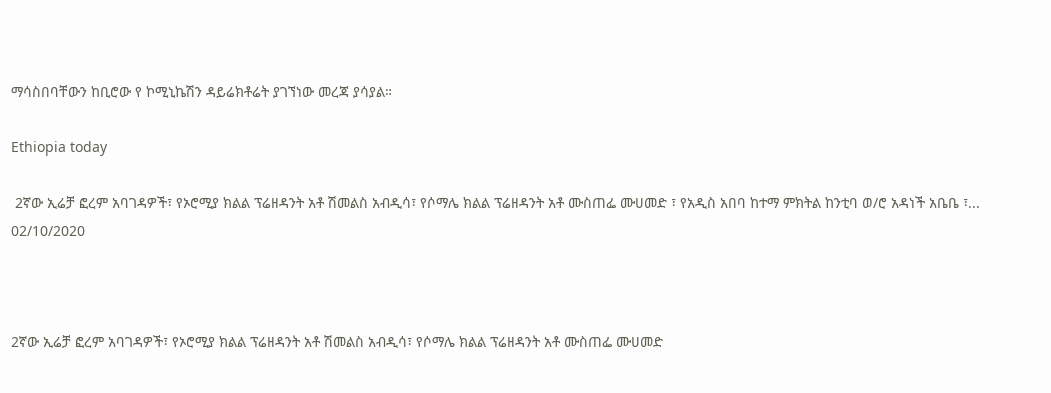ማሳስበባቸውን ከቢሮው የ ኮሚኒኬሽን ዳይሬክቶሬት ያገኘነው መረጃ ያሳያል።

Ethiopia today

 2ኛው ኢሬቻ ፎረም አባገዳዎች፣ የኦሮሚያ ክልል ፕሬዘዳንት አቶ ሽመልስ አብዲሳ፣ የሶማሌ ክልል ፕሬዘዳንት አቶ ሙስጠፌ ሙሀመድ ፣ የአዲስ አበባ ከተማ ምክትል ከንቲባ ወ/ሮ አዳነች አቤቤ ፣...
02/10/2020



2ኛው ኢሬቻ ፎረም አባገዳዎች፣ የኦሮሚያ ክልል ፕሬዘዳንት አቶ ሽመልስ አብዲሳ፣ የሶማሌ ክልል ፕሬዘዳንት አቶ ሙስጠፌ ሙሀመድ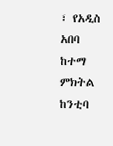፣ የአዲስ አበባ ከተማ ምክትል ከንቲባ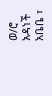ወ/ሮ አዳነች አቤቤ ፣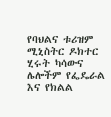የባህልና ቱሪዝም ሚኒስትር ዶክተር ሂሩት ካሳውና ሌሎችም የፌዴራል እና የክልል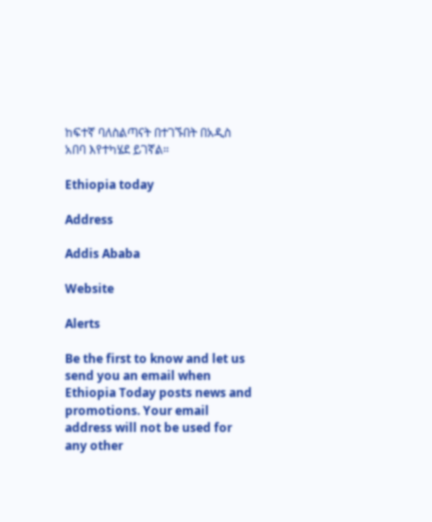ከፍተኛ ባለስልጣናት በተገኙበት በአዲስ አበባ እየተካሄደ ይገኛል።

Ethiopia today

Address

Addis Ababa

Website

Alerts

Be the first to know and let us send you an email when Ethiopia Today posts news and promotions. Your email address will not be used for any other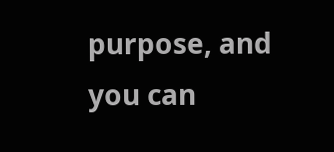purpose, and you can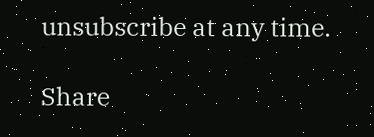unsubscribe at any time.

Share